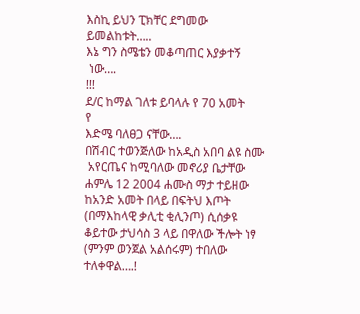እስኪ ይህን ፒክቸር ደግመው
ይመልከቱት…..
እኔ ግን ስሜቴን መቆጣጠር እያቃተኝ
 ነው….
!!!
ደ/ር ከማል ገለቱ ይባላሉ የ 70 አመት
የ
እድሜ ባለፀጋ ናቸው….
በሽብር ተወንጅለው ከአዲስ አበባ ልዩ ስሙ
 አየርጤና ከሚባለው መኖሪያ ቤታቸው
ሐምሌ 12 2004 ሐሙስ ማታ ተይዘው
ከአንድ አመት በላይ በፍትህ እጦት
(በማእከላዊ ቃሊቲ ቂሊንጦ) ሲሰቃዩ
ቆይተው ታህሳስ 3 ላይ በዋለው ችሎት ነፃ
(ምንም ወንጀል አልሰሩም) ተበለው
ተለቀዋል….!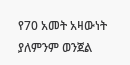የ70 አመት አዛውነት ያለምንም ወንጀል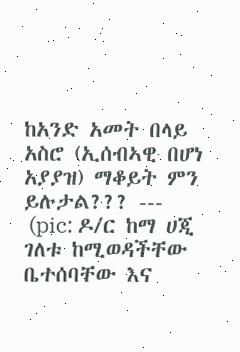ከአንድ አመት በላይ አስሮ (ኢሰብኣዊ በሆነ አያያዝ) ማቆይት ምን ይሉታል??? ---
 (pic: ዶ/ር ከማ ሀጂ ገለቱ ከሚወዳችቸው ቤተሰባቸው እና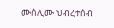ሙስሊሙ ህብረተሰብ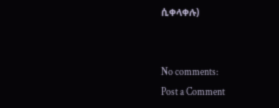ሲቀላቀሉ)


No comments:
Post a Comment